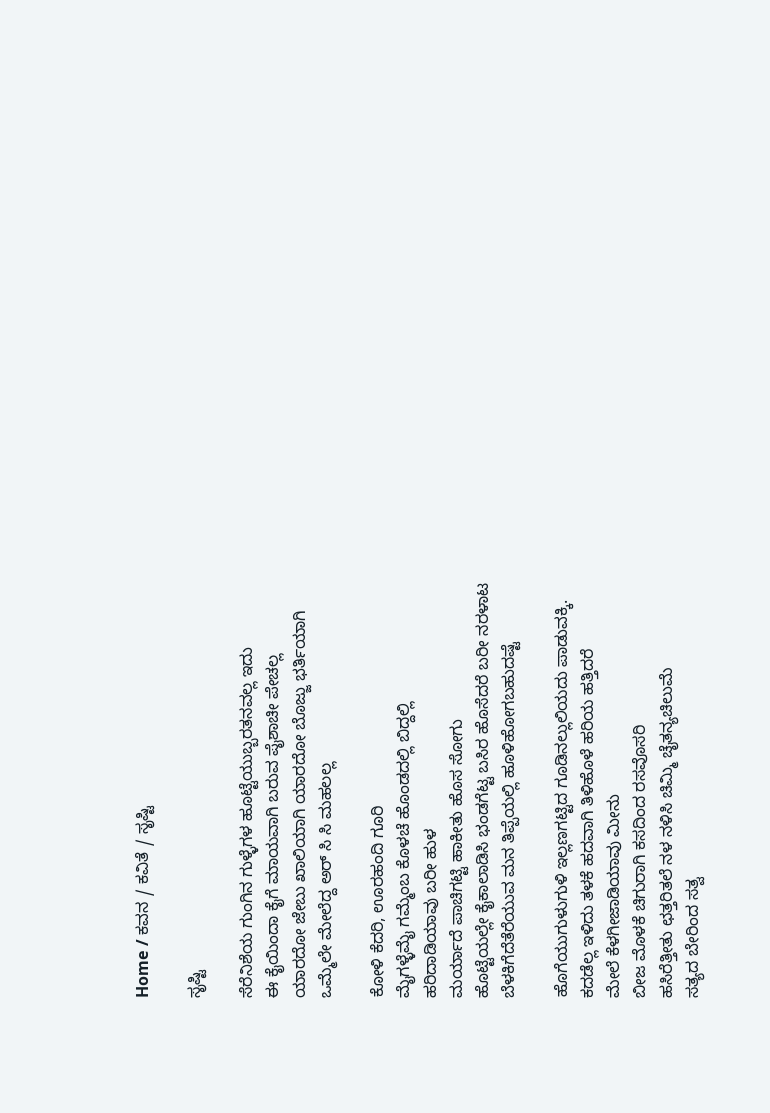Home / ಕವನ / ಕವಿತೆ / ಸೃಷ್ಟಿ

ಸೃಷ್ಟಿ

ಸೆರೆನಿಶೆಯ ಗುಂಗಿನ ಗುಳ್ಳೆಗಳ ಹೂಟ್ಟೆಯುಬ್ಬರತನವಲ್ಲ ಇದು
ಈ ಕೈಯಿಂದಾ ಕೈಗೆ ಮಾಯವಾಗಿ ಬರುವ ಪೈಶಾಚೀ ಪೇಚಲ್ಲ
ಯಾರದೋ ಜೇಬು ಖಾಲಿಯಾಗಿ ಯಾರದೋ ಬೊಜ್ಜು ಭರ್ತಿಯಾಗಿ
ಒಮ್ಮೆಲೇ ಮೇಲೆದ್ದ ಅರ್ ಸಿ ಸಿ ಮಹಲಲ್ಲ

ಕೋಳಿ ಕೆದರಿ, ಊರಹಂದಿ ಗೂರಿ
ಮೈಗಳ್ಳೆಮೈ ಗಮ್ಮೆಂಬ ಕೊಳಚೆ ಹೊಂಡದಲ್ಲಿ ಬಿದ್ದಲ್ಲಿ
ಹರಿದಾಡಿಯಾವು ಬರೀ ಹುಳ
ಮರ್ಯಾದೆ ಪಾಚಿಗಟ್ಟಿ ಹಾಕೀತು ಹೊಸ ಸೋಗು
ಹೊಟ್ಟೆಯಲ್ಲೇ ಕೈಕಾಲಾಡಿಸಿ ಭಂಡಗೆಟ್ಟ ಬಸಿರ ಹೊಸೆದರೆ ಬರೀ ನರಳಾಟ
ಬೆಳಕಿಗೆದೆತೆರೆಯುವ ಮನ ತಿಪ್ಪೆಯಲ್ಲಿ ಹೂಳಿಹೋಗಬಹುದಷ್ಟೆ

ಹೊಗೆಯುಗುಳುಗುಳಿ ಇಲ್ಲಣಗಟ್ಟಿದ ಗೂಡಿನಲ್ಲುಲಿಯದು ಪಾಡುವಕ್ಕಿ.
ಕದಡೆಲ್ಲ ಇಳಿದು ತಳಕೆ ಹದವಾಗಿ ತಿಳಿಹೊಳೆ ಹರಿಯ ಹತ್ತಿದರೆ
ಮೇಲೆ ಕೆಳಗೀಜಾಡಿಯಾವು ಮೀನು
ಬೀಜ ಮೊಳಕೆ ಚಿಗುರಾಗಿ ಕಸದಿಂದ ರಸವೊಸರಿ
ಹಸಿರೆತ್ತೀತು ಛತ್ತರಿತಲೆ ನಳ ನಳಿಸಿ ಚಿಮ್ಮಿ ಚೈತನ್ಯಚಿಲುಮೆ
ಸತ್ಯದ ಬೇರಿಂದ ಸತ್ವ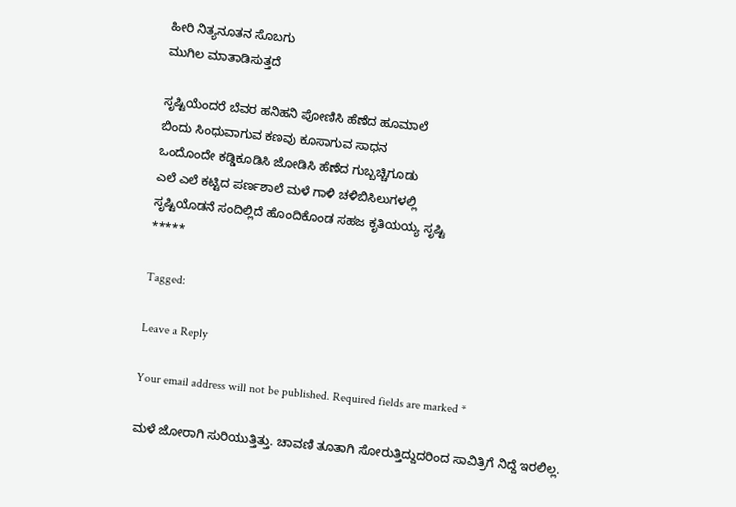ಹೀರಿ ನಿತ್ಯನೂತನ ಸೊಬಗು
ಮುಗಿಲ ಮಾತಾಡಿಸುತ್ತದೆ

ಸೃಷ್ಟಿಯೆಂದರೆ ಬೆವರ ಹನಿಹನಿ ಪೋಣಿಸಿ ಹೆಣೆದ ಹೂಮಾಲೆ
ಬಿಂದು ಸಿಂಧುವಾಗುವ ಕಣವು ಕೂಸಾಗುವ ಸಾಧನ
ಒಂದೊಂದೇ ಕಡ್ಡಿಕೂಡಿಸಿ ಜೋಡಿಸಿ ಹೆಣೆದ ಗುಬ್ಬಚ್ಚಿಗೂಡು
ಎಲೆ ಎಲೆ ಕಟ್ಟಿದ ಪರ್ಣಶಾಲೆ ಮಳೆ ಗಾಳಿ ಚಳಿಬಿಸಿಲುಗಳಲ್ಲಿ
ಸೃಷ್ಟಿಯೊಡನೆ ಸಂದಿಲ್ಲಿದೆ ಹೊಂದಿಕೊಂಡ ಸಹಜ ಕೃತಿಯಯ್ಯ ಸೃಷ್ಟಿ
*****

Tagged:

Leave a Reply

Your email address will not be published. Required fields are marked *

ಮಳೆ ಜೋರಾಗಿ ಸುರಿಯುತ್ತಿತ್ತು. ಚಾವಣಿ ತೂತಾಗಿ ಸೋರುತ್ತಿದ್ದುದರಿಂದ ಸಾವಿತ್ರಿಗೆ ನಿದ್ದೆ ಇರಲಿಲ್ಲ.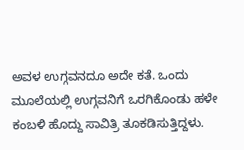ಅವಳ ಉಗ್ಗವನದೂ ಅದೇ ಕತೆ. ಒಂದು ಮೂಲೆಯಲ್ಲಿ ಉಗ್ಗವನಿಗೆ ಒರಗಿಕೊಂಡು ಹಳೇ ಕಂಬಳಿ ಹೊದ್ದು ಸಾವಿತ್ರಿ ತೂಕಡಿಸುತ್ತಿದ್ದಳು.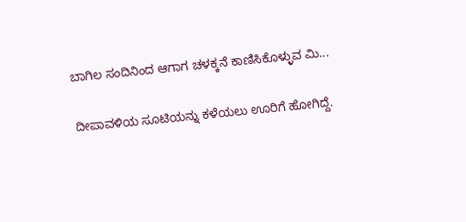ಬಾಗಿಲ ಸಂದಿನಿಂದ ಆಗಾಗ ಚಳಕ್ಕನೆ ಕಾಣಿಸಿಕೊಳ್ಳುವ ಮಿ...

ದೀಪಾವಳಿಯ ಸೂಟಿಯನ್ನು ಕಳೆಯಲು ಊರಿಗೆ ಹೋಗಿದ್ದೆ.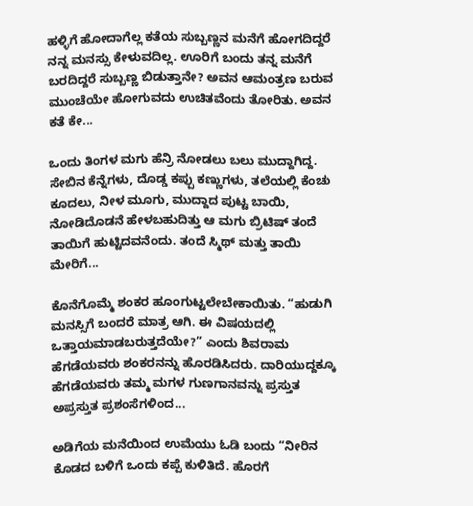ಹಳ್ಳಿಗೆ ಹೋದಾಗೆಲ್ಲ ಕತೆಯ ಸುಬ್ಬಣ್ಣನ ಮನೆಗೆ ಹೋಗದಿದ್ದರೆ ನನ್ನ ಮನಸ್ಸು ಕೇಳುವದಿಲ್ಲ. ಊರಿಗೆ ಬಂದು ತನ್ನ ಮನೆಗೆ ಬರದಿದ್ದರೆ ಸುಬ್ಬಣ್ಣ ಬಿಡುತ್ತಾನೇ? ಅವನ ಆಮಂತ್ರಣ ಬರುವ ಮುಂಚೆಯೇ ಹೋಗುವದು ಉಚಿತವೆಂದು ತೋರಿತು. ಅವನ ಕತೆ ಕೇ...

ಒಂದು ತಿಂಗಳ ಮಗು ಹೆನ್ರಿ ನೋಡಲು ಬಲು ಮುದ್ದಾಗಿದ್ದ. ಸೇಬಿನ ಕೆನ್ನೆಗಳು, ದೊಡ್ಡ ಕಪ್ಪು ಕಣ್ಣುಗಳು, ತಲೆಯಲ್ಲಿ ಕೆಂಚು ಕೂದಲು, ನೀಳ ಮೂಗು, ಮುದ್ದಾದ ಪುಟ್ಟ ಬಾಯಿ, ನೋಡಿದೊಡನೆ ಹೇಳಬಹುದಿತ್ತು ಆ ಮಗು ಬ್ರಿಟಿಷ್ ತಂದೆ ತಾಯಿಗೆ ಹುಟ್ಟಿದವನೆಂದು. ತಂದೆ ಸ್ಮಿಥ್ ಮತ್ತು ತಾಯಿ ಮೇರಿಗೆ...

ಕೊನೆಗೊಮ್ಮೆ ಶಂಕರ ಹೂಂಗುಟ್ಟಲೇಬೇಕಾಯಿತು. “ಹುಡುಗಿ ಮನಸ್ಸಿಗೆ ಬಂದರೆ ಮಾತ್ರ ಆಗಿ. ಈ ವಿಷಯದಲ್ಲಿ ಒತ್ತಾಯಮಾಡಬರುತ್ತದೆಯೇ?” ಎಂದು ಶಿವರಾಮ ಹೆಗಡೆಯವರು ಶಂಕರನನ್ನು ಹೊರಡಿಸಿದರು. ದಾರಿಯುದ್ದಕ್ಕೂ ಹೆಗಡೆಯವರು ತಮ್ಮ ಮಗಳ ಗುಣಗಾನವನ್ನು ಪ್ರಸ್ತುತ ಅಪ್ರಸ್ತುತ ಪ್ರಶಂಸೆಗಳಿಂದ...

ಅಡಿಗೆಯ ಮನೆಯಿಂದ ಉಮೆಯು ಓಡಿ ಬಂದು “ನೀರಿನ ಕೊಡದ ಬಳಿಗೆ ಒಂದು ಕಪ್ಪೆ ಕುಳಿತಿದೆ. ಹೊರಗೆ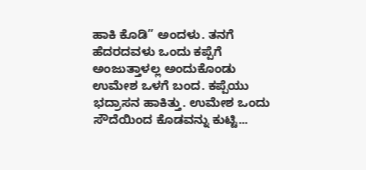ಹಾಕಿ ಕೊಡಿ” ಅಂದಳು. ತನಗೆ ಹೆದರದವಳು ಒಂದು ಕಪ್ಪೆಗೆ ಅಂಜುತ್ತಾಳಲ್ಲ ಅಂದುಕೊಂಡು ಉಮೇಶ ಒಳಗೆ ಬಂದ. ಕಪ್ಪೆಯು ಭದ್ರಾಸನ ಹಾಕಿತ್ತು. ಉಮೇಶ ಒಂದು ಸೌದೆಯಿಂದ ಕೊಡವನ್ನು ಕುಟ್ಟಿ...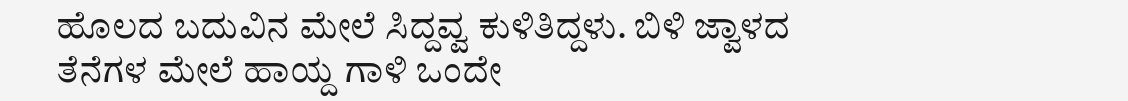ಹೊಲದ ಬದುವಿನ ಮೇಲೆ ಸಿದ್ದವ್ವ ಕುಳಿತಿದ್ದಳು. ಬಿಳಿ ಜ್ವಾಳದ ತೆನೆಗಳ ಮೇಲೆ ಹಾಯ್ದ ಗಾಳಿ ಒಂದೇ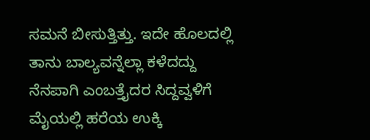ಸಮನೆ ಬೀಸುತ್ತಿತ್ತು. ಇದೇ ಹೊಲದಲ್ಲಿ ತಾನು ಬಾಲ್ಯವನ್ನೆಲ್ಲಾ ಕಳೆದದ್ದು ನೆನಪಾಗಿ ಎಂಬತ್ತೈದರ ಸಿದ್ದವ್ವಳಿಗೆ ಮೈಯಲ್ಲಿ ಹರೆಯ ಉಕ್ಕಿ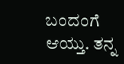ಬಂದಂಗೆ ಆಯ್ತು. ತನ್ನ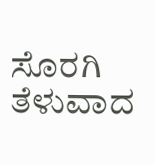ಸೊರಗಿ ತೆಳುವಾದ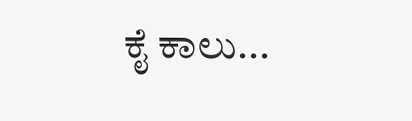ಕೈ ಕಾಲು...